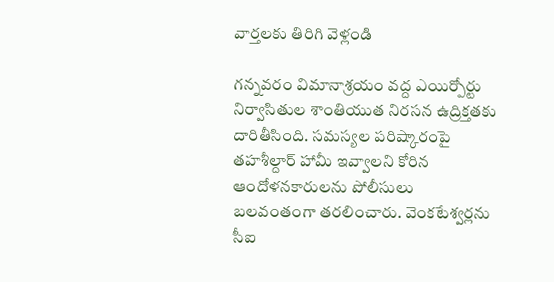వార్తలకు తిరిగి వెళ్లండి

గన్నవరం విమానాశ్రయం వద్ద ఎయిర్పోర్టు నిర్వాసితుల శాంతియుత నిరసన ఉద్రిక్తతకు దారితీసింది. సమస్యల పరిష్కారంపై తహశీల్దార్ హామీ ఇవ్వాలని కోరిన ఆందోళనకారులను పోలీసులు బలవంతంగా తరలించారు. వెంకటేశ్వర్లను సీఐ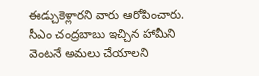ఈడ్చుకెళ్లారని వారు ఆరోపించారు.
సీఎం చంద్రబాబు ఇచ్చిన హామీని వెంటనే అమలు చేయాలని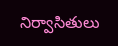నిర్వాసితులు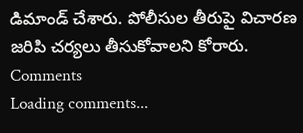డిమాండ్ చేశారు. పోలీసుల తీరుపై విచారణ జరిపి చర్యలు తీసుకోవాలని కోరారు.
Comments
Loading comments...